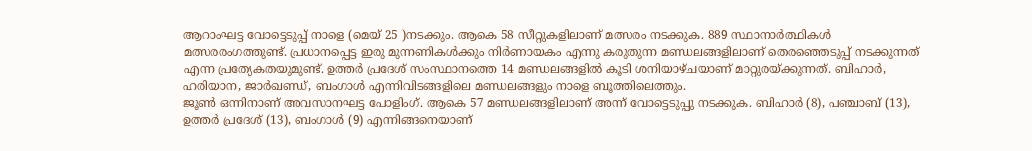ആറാംഘട്ട വോട്ടെടുപ്പ് നാളെ (മെയ് 25 )നടക്കും. ആകെ 58 സീറ്റുകളിലാണ് മത്സരം നടക്കുക. 889 സ്ഥാനാർത്ഥികൾ മത്സരരംഗത്തുണ്ട്. പ്രധാനപ്പെട്ട ഇരു മുന്നണികൾക്കും നിർണായകം എന്നു കരുതുന്ന മണ്ഡലങ്ങളിലാണ് തെരഞ്ഞെടുപ്പ് നടക്കുന്നത് എന്ന പ്രത്യേകതയുമുണ്ട്. ഉത്തർ പ്രദേശ് സംസ്ഥാനത്തെ 14 മണ്ഡലങ്ങളിൽ കൂടി ശനിയാഴ്ചയാണ് മാറ്റുരയ്ക്കുന്നത്. ബിഹാർ, ഹരിയാന, ജാർഖണ്ഡ്, ബംഗാൾ എന്നിവിടങ്ങളിലെ മണ്ഡലങ്ങളും നാളെ ബൂത്തിലെത്തും.
ജൂൺ ഒന്നിനാണ് അവസാനഘട്ട പോളിംഗ്. ആകെ 57 മണ്ഡലങ്ങളിലാണ് അന്ന് വോട്ടെടുപ്പു നടക്കുക. ബിഹാർ (8), പഞ്ചാബ് (13), ഉത്തർ പ്രദേശ് (13), ബംഗാൾ (9) എന്നിങ്ങനെയാണ്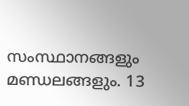സംസ്ഥാനങ്ങളും മണ്ഡലങ്ങളും. 13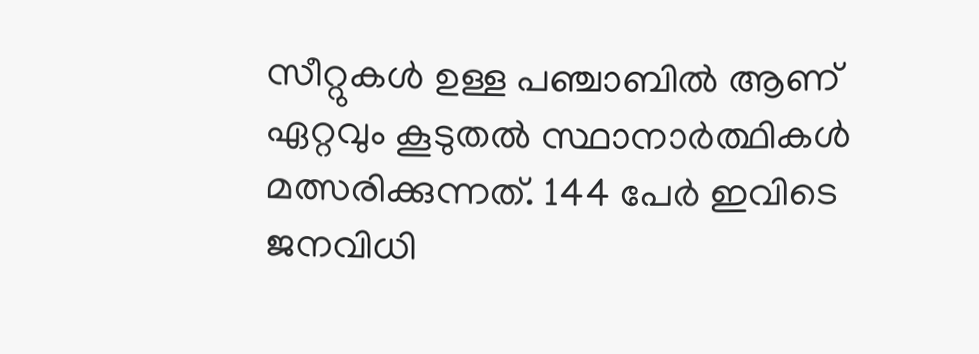സീറ്റുകൾ ഉള്ള പഞ്ചാബിൽ ആണ് ഏറ്റവും കൂടുതൽ സ്ഥാനാർത്ഥികൾ മത്സരിക്കുന്നത്. 144 പേർ ഇവിടെ ജനവിധി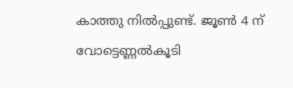കാത്തു നിൽപ്പുണ്ട്. ജൂൺ 4 ന് വോട്ടെണ്ണൽകൂടി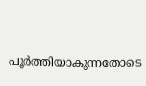പൂർത്തിയാകുന്നതോടെ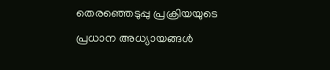തെരഞ്ഞെടുപ്പു പ്രക്രിയയുടെ പ്രധാന അധ്യായങ്ങൾ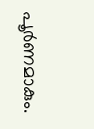പൂർണമാകും.